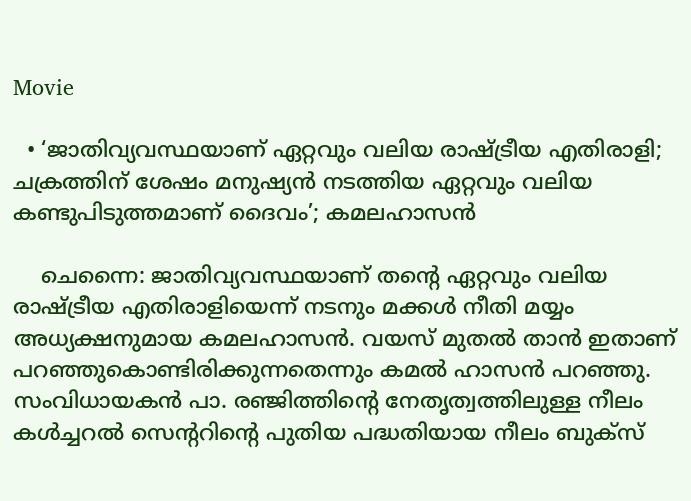Movie

  • ‘ജാതിവ്യവസ്ഥയാണ് ഏറ്റവും വലിയ രാഷ്ട്രീയ എതിരാളി; ചക്രത്തിന് ശേഷം മനുഷ്യന്‍ നടത്തിയ ഏറ്റവും വലിയ കണ്ടുപിടുത്തമാണ് ദൈവം’; കമലഹാസന്‍

    ചെന്നൈ: ജാതിവ്യവസ്ഥയാണ് തന്റെ ഏറ്റവും വലിയ രാഷ്ട്രീയ എതിരാളിയെന്ന് നടനും മക്കൾ നീതി മയ്യം അധ്യക്ഷനുമായ കമലഹാസൻ. വയസ് മുതൽ താൻ ഇതാണ് പറഞ്ഞുകൊണ്ടിരിക്കുന്നതെന്നും കമൽ ഹാസൻ പറഞ്ഞു. സംവിധായകൻ പാ. രഞ്ജിത്തിന്റെ നേതൃത്വത്തിലുള്ള നീലം കൾച്ചറൽ സെന്ററിന്റെ പുതിയ പദ്ധതിയായ നീലം ബുക്‌സ്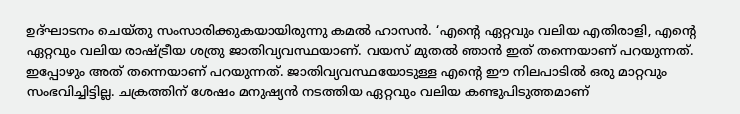ഉദ്ഘാടനം ചെയ്തു സംസാരിക്കുകയായിരുന്നു കമൽ ഹാസൻ. ‘എന്റെ ഏറ്റവും വലിയ എതിരാളി, എന്റെ ഏറ്റവും വലിയ രാഷ്ട്രീയ ശത്രു ജാതിവ്യവസ്ഥയാണ്. വയസ് മുതൽ ഞാൻ ഇത് തന്നെയാണ് പറയുന്നത്. ഇപ്പോഴും അത് തന്നെയാണ് പറയുന്നത്. ജാതിവ്യവസ്ഥയോടുള്ള എന്റെ ഈ നിലപാടിൽ ഒരു മാറ്റവും സംഭവിച്ചിട്ടില്ല. ചക്രത്തിന് ശേഷം മനുഷ്യൻ നടത്തിയ ഏറ്റവും വലിയ കണ്ടുപിടുത്തമാണ്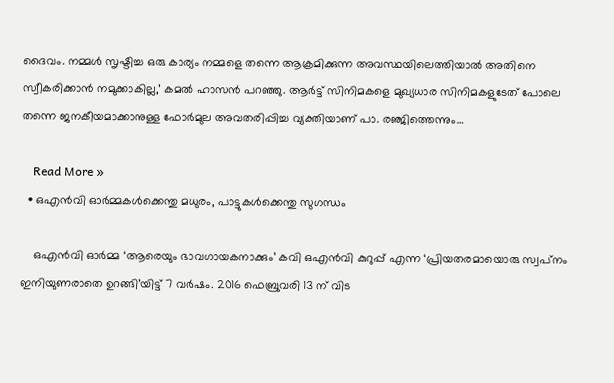ദൈവം. നമ്മൾ സൃഷ്ടിച്ച ഒരു കാര്യം നമ്മളെ തന്നെ ആക്രമിക്കുന്ന അവസ്ഥയിലെത്തിയാൽ അതിനെ സ്വീകരിക്കാൻ നമുക്കാകില്ല,’ കമൽ ഹാസൻ പറഞ്ഞു. ആർട്ട് സിനിമകളെ മുഖ്യധാര സിനിമകളുടേത് പോലെ തന്നെ ജനകീയമാക്കാനുള്ള ഫോർമുല അവതരിപ്പിച്ച വ്യക്തിയാണ് പാ. രഞ്ജിത്തെന്നും…

    Read More »
  • ഒഎൻവി ഓർമ്മകൾക്കെന്തു മധുരം, പാട്ടുകൾക്കെന്തു സുഗന്ധം

    ഒഎൻവി ഓർമ്മ ‘ആരെയും ഭാവഗായകനാക്കും’ കവി ഒഎൻവി കുറുപ്പ് എന്ന ‘പ്രിയതരമായൊരു സ്വപ്‌നം ഇനിയുണരാതെ ഉറങ്ങി’യിട്ട് 7 വർഷം. 2016 ഫെബ്രുവരി 13 ന് വിട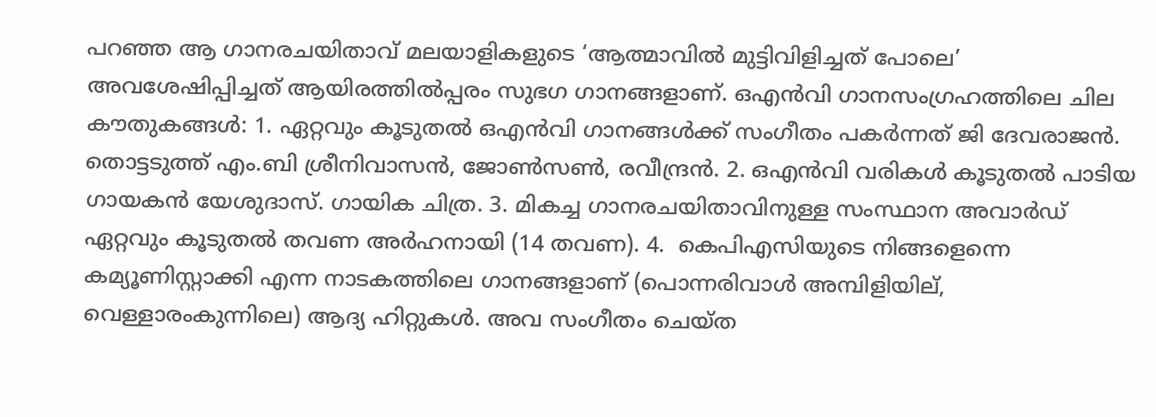പറഞ്ഞ ആ ഗാനരചയിതാവ് മലയാളികളുടെ ‘ആത്മാവിൽ മുട്ടിവിളിച്ചത് പോലെ’ അവശേഷിപ്പിച്ചത് ആയിരത്തിൽപ്പരം സുഭഗ ഗാനങ്ങളാണ്. ഒഎൻവി ഗാനസംഗ്രഹത്തിലെ ചില കൗതുകങ്ങൾ: 1. ഏറ്റവും കൂടുതൽ ഒഎൻവി ഗാനങ്ങൾക്ക് സംഗീതം പകർന്നത് ജി ദേവരാജൻ. തൊട്ടടുത്ത് എം.ബി ശ്രീനിവാസൻ, ജോൺസൺ, രവീന്ദ്രൻ. 2. ഒഎൻവി വരികൾ കൂടുതൽ പാടിയ ഗായകൻ യേശുദാസ്. ഗായിക ചിത്ര. 3. മികച്ച ഗാനരചയിതാവിനുള്ള സംസ്ഥാന അവാർഡ് ഏറ്റവും കൂടുതൽ തവണ അർഹനായി (14 തവണ). 4.  കെപിഎസിയുടെ നിങ്ങളെന്നെ കമ്യൂണിസ്റ്റാക്കി എന്ന നാടകത്തിലെ ഗാനങ്ങളാണ് (പൊന്നരിവാൾ അമ്പിളിയില്, വെള്ളാരംകുന്നിലെ) ആദ്യ ഹിറ്റുകൾ. അവ സംഗീതം ചെയ്‌ത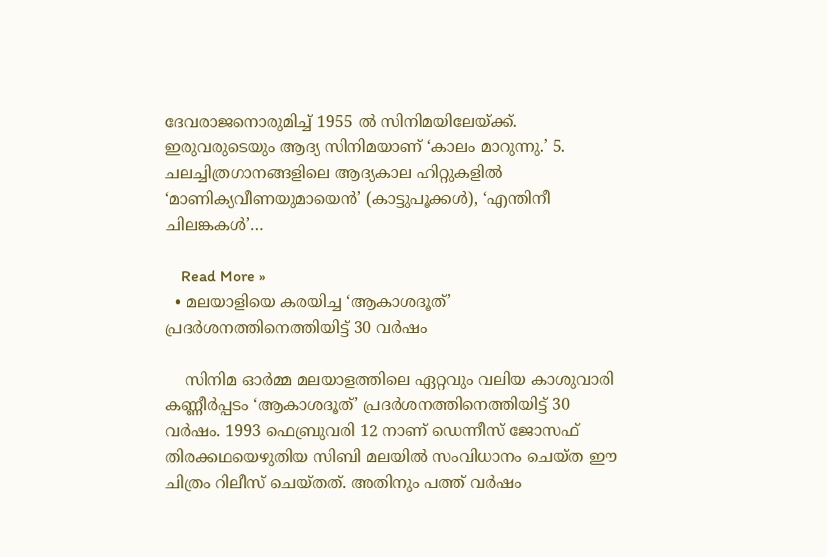ദേവരാജനൊരുമിച്ച് 1955 ൽ സിനിമയിലേയ്ക്ക്. ഇരുവരുടെയും ആദ്യ സിനിമയാണ് ‘കാലം മാറുന്നു.’ 5. ചലച്ചിത്രഗാനങ്ങളിലെ ആദ്യകാല ഹിറ്റുകളിൽ ‘മാണിക്യവീണയുമായെൻ’ (കാട്ടുപൂക്കൾ), ‘എന്തിനീ ചിലങ്കകൾ’…

    Read More »
  • മലയാളിയെ കരയിച്ച ‘ആകാശദൂത്’ പ്രദർശനത്തിനെത്തിയിട്ട് 30 വർഷം

    സിനിമ ഓർമ്മ മലയാളത്തിലെ ഏറ്റവും വലിയ കാശുവാരി കണ്ണീർപ്പടം ‘ആകാശദൂത്’ പ്രദർശനത്തിനെത്തിയിട്ട് 30 വർഷം. 1993 ഫെബ്രുവരി 12 നാണ് ഡെന്നീസ് ജോസഫ് തിരക്കഥയെഴുതിയ സിബി മലയിൽ സംവിധാനം ചെയ്ത ഈ ചിത്രം റിലീസ് ചെയ്‌തത്‌. അതിനും പത്ത് വർഷം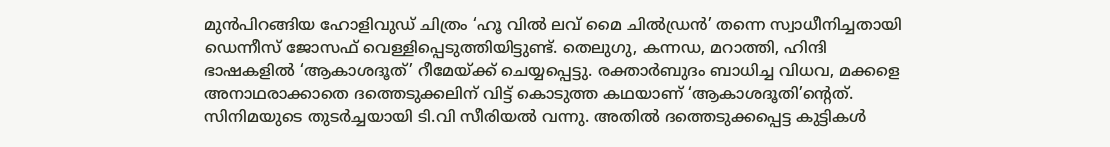മുൻപിറങ്ങിയ ഹോളിവുഡ് ചിത്രം ‘ഹൂ വിൽ ലവ് മൈ ചിൽഡ്രൻ’ തന്നെ സ്വാധീനിച്ചതായി ഡെന്നീസ് ജോസഫ് വെള്ളിപ്പെടുത്തിയിട്ടുണ്ട്. തെലുഗു, കന്നഡ, മറാത്തി, ഹിന്ദി ഭാഷകളിൽ ‘ആകാശദൂത്’ റീമേയ്ക്ക് ചെയ്യപ്പെട്ടു. രക്താർബുദം ബാധിച്ച വിധവ, മക്കളെ അനാഥരാക്കാതെ ദത്തെടുക്കലിന് വിട്ട് കൊടുത്ത കഥയാണ് ‘ആകാശദൂതി’ന്റെത്. സിനിമയുടെ തുടർച്ചയായി ടി.വി സീരിയൽ വന്നു. അതിൽ ദത്തെടുക്കപ്പെട്ട കുട്ടികൾ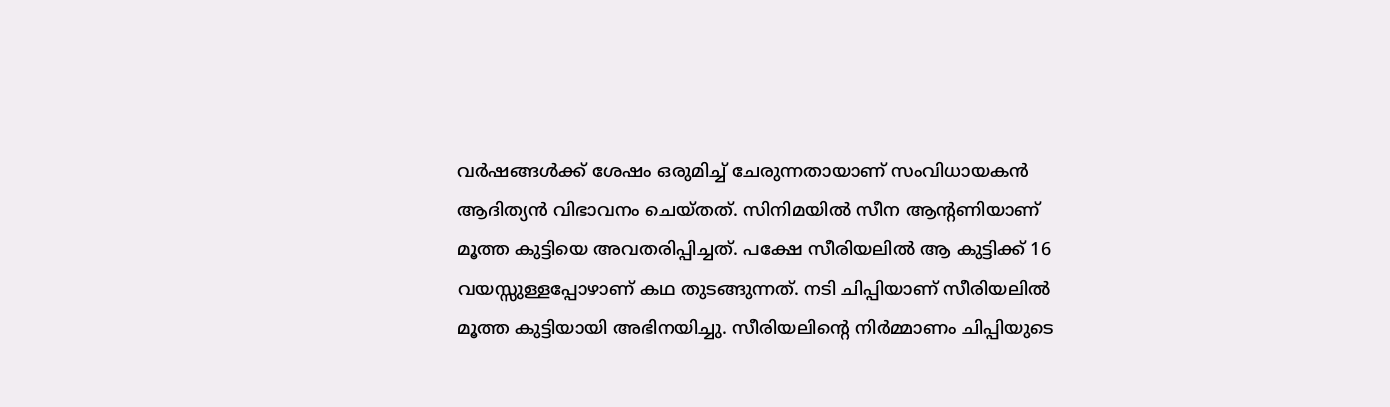വർഷങ്ങൾക്ക് ശേഷം ഒരുമിച്ച് ചേരുന്നതായാണ് സംവിധായകൻ ആദിത്യൻ വിഭാവനം ചെയ്‌തത്‌. സിനിമയിൽ സീന ആന്റണിയാണ് മൂത്ത കുട്ടിയെ അവതരിപ്പിച്ചത്. പക്ഷേ സീരിയലിൽ ആ കുട്ടിക്ക് 16 വയസ്സുള്ളപ്പോഴാണ് കഥ തുടങ്ങുന്നത്. നടി ചിപ്പിയാണ് സീരിയലിൽ മൂത്ത കുട്ടിയായി അഭിനയിച്ചു. സീരിയലിന്റെ നിർമ്മാണം ചിപ്പിയുടെ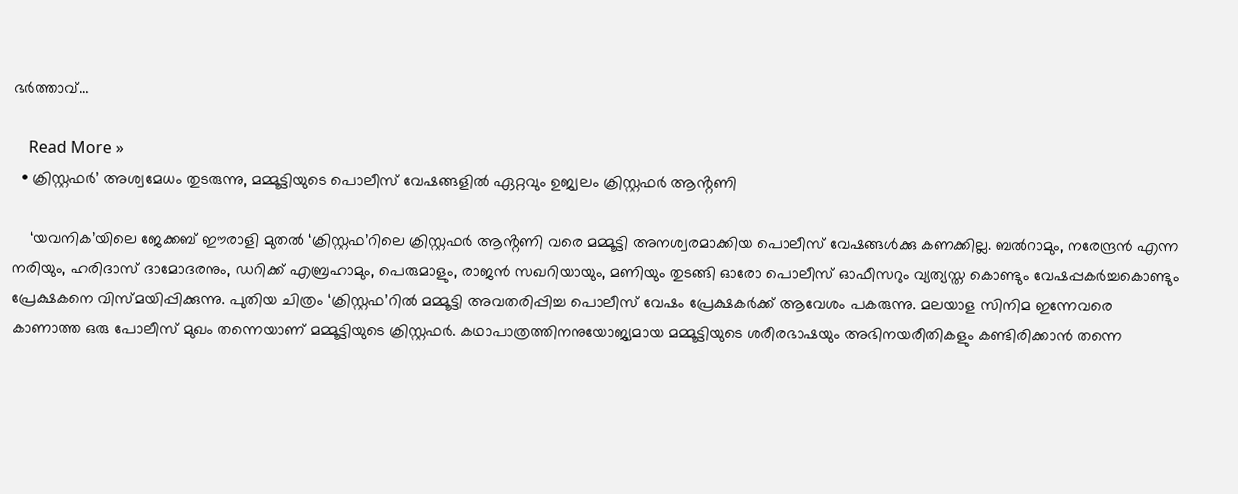ഭർത്താവ്…

    Read More »
  • ക്രിസ്റ്റഫർ’ അശ്വമേധം തുടരുന്നു, മമ്മൂട്ടിയുടെ പൊലീസ് വേഷങ്ങളിൽ ഏറ്റവും ഉജ്വലം ക്രിസ്റ്റഫർ ആൻ്റണി

    ‘യവനിക’യിലെ ജേക്കബ് ഈരാളി മുതൽ ‘ക്രിസ്റ്റഫ’റിലെ ക്രിസ്റ്റഫർ ആൻ്റണി വരെ മമ്മൂട്ടി അനശ്വരമാക്കിയ പൊലീസ് വേഷങ്ങൾക്കു കണക്കില്ല. ബൽറാമും, നരേന്ദ്രൻ എന്ന നരിയും, ഹരിദാസ് ദാമോദരനും, ഡറിക്ക് എബ്രഹാമും, പെരുമാളും, രാജൻ സഖറിയായും, മണിയും തുടങ്ങി ഓരോ പൊലീസ് ഓഫീസറും വ്യത്യസ്ത കൊണ്ടും വേഷപ്പകർച്ചകൊണ്ടും പ്രേക്ഷകനെ വിസ്മയിപ്പിക്കുന്നു. പുതിയ ചിത്രം ‘ക്രിസ്റ്റഫ’റിൽ മമ്മൂട്ടി അവതരിപ്പിച്ച പൊലീസ് വേഷം പ്രേക്ഷകർക്ക് ആവേശം പകരുന്നു. മലയാള സിനിമ ഇന്നേവരെ കാണാത്ത ഒരു പോലീസ് മുഖം തന്നെയാണ് മമ്മൂട്ടിയുടെ ക്രിസ്റ്റഫർ. കഥാപാത്രത്തിനനുയോജ്യമായ മമ്മൂട്ടിയുടെ ശരീരഭാഷയും അഭിനയരീതികളും കണ്ടിരിക്കാൻ തന്നെ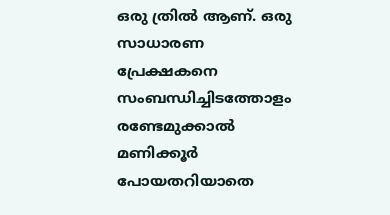ഒരു ത്രിൽ ആണ്‌. ഒരു സാധാരണ പ്രേക്ഷകനെ സംബന്ധിച്ചിടത്തോളം രണ്ടേമുക്കാൽ മണിക്കൂർ പോയതറിയാതെ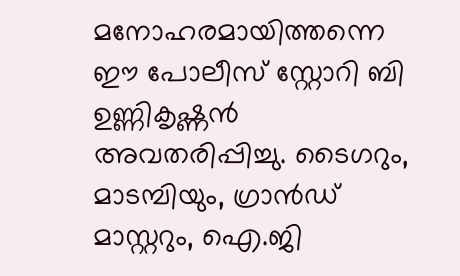മനോഹരമായിത്തന്നെ ഈ പോലീസ് സ്റ്റോറി ബി ഉണ്ണികൃഷ്ണൻ അവതരിപ്പിച്ചു. ടൈഗറും, മാടമ്പിയും, ഗ്രാൻഡ് മാസ്റ്ററും, ഐ.ജി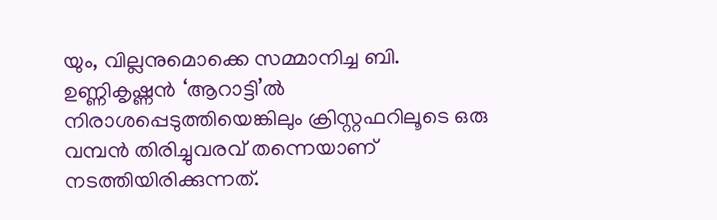യും, വില്ലനുമൊക്കെ സമ്മാനിച്ച ബി. ഉണ്ണികൃഷ്ണൻ ‘ആറാട്ടി’ൽ നിരാശപ്പെടുത്തിയെങ്കിലും ക്രിസ്റ്റഫറിലൂടെ ഒരു വമ്പൻ തിരിച്ചുവരവ് തന്നെയാണ് നടത്തിയിരിക്കുന്നത്.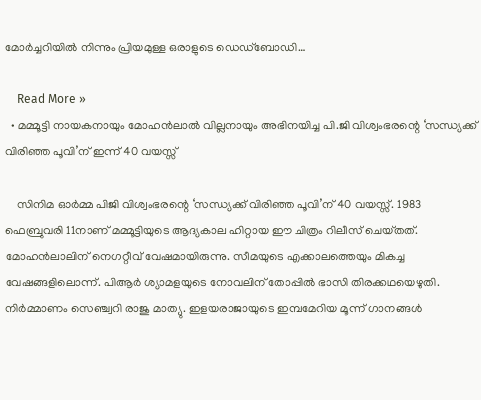മോർച്ചറിയിൽ നിന്നും പ്രിയമുള്ള ഒരാളുടെ ഡെഡ്ബോഡി…

    Read More »
  • മമ്മൂട്ടി നായകനായും മോഹൻലാൽ വില്ലനായും അഭിനയിച്ച പി.ജി വിശ്വംഭരന്റെ ‘സന്ധ്യക്ക് വിരിഞ്ഞ പൂവി’ന് ഇന്ന് 40 വയസ്സ്

    സിനിമ ഓർമ്മ പിജി വിശ്വംഭരന്റെ ‘സന്ധ്യക്ക് വിരിഞ്ഞ പൂവി’ന് 40 വയസ്സ്. 1983 ഫെബ്രുവരി 11നാണ് മമ്മൂട്ടിയുടെ ആദ്യകാല ഹിറ്റായ ഈ ചിത്രം റിലീസ് ചെയ്‌തത്‌. മോഹൻലാലിന് നെഗറ്റീവ് വേഷമായിരുന്നു. സീമയുടെ എക്കാലത്തെയും മികച്ച വേഷങ്ങളിലൊന്ന്. പിആർ ശ്യാമളയുടെ നോവലിന് തോപ്പിൽ ഭാസി തിരക്കഥയെഴുതി. നിർമ്മാണം സെഞ്ച്വറി രാജു മാത്യു. ഇളയരാജായുടെ ഇമ്പമേറിയ മൂന്ന് ഗാനങ്ങൾ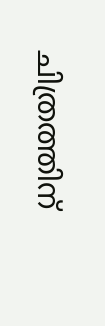ചിത്രത്തിന്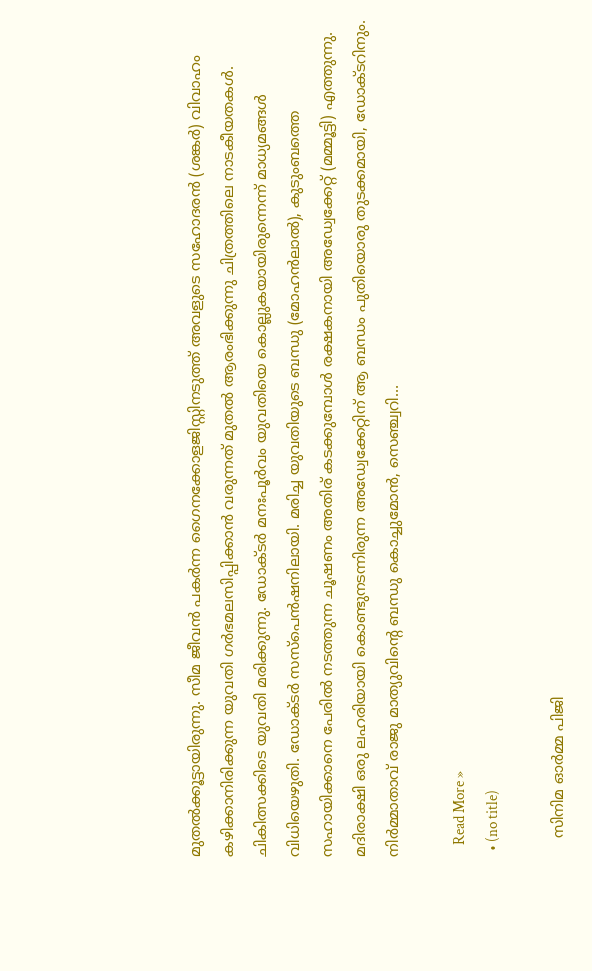മുതൽക്കൂട്ടായിരുന്നു. സീമ ജീവൻ പകർന്ന ഗൈനക്കോളജിസ്റ്റിനടുത്ത് അവളുടെ സഹോദരൻ (ശങ്കർ) വിവാഹം കഴിക്കാനിരിക്കുന്ന യുവതി ഗർഭമലസിപ്പിക്കാൻ വരുന്നത് മുതൽ ആരംഭിക്കുന്നു ചിത്രത്തിലെ നാടകീയതകൾ. ചികിത്സക്കിടെ യുവതി മരിക്കുന്നു. ഡോക്ടർ മനഃപൂർവം യുവതിയെ കൊല്ലുകയായിരുന്നെന്ന് മാധ്യമങ്ങൾ വിധിയെഴുതി. ഡോക്ടർ സസ്പെൻഷനിലായി. മരിച്ച യുവതിയുടെ ബന്ധു (മോഹൻലാൽ), കുടുംബത്തെ സഹായിക്കാനെ പേരിൽ നടത്തുന്ന ചൂഷണം അതിര് കടക്കുമ്പോൾ രക്ഷകനായി അഡ്വേക്കേറ്റ് (മമ്മൂട്ടി) എത്തുന്നു. മദിരാക്ഷി ഒരു ലഹരിയായി കൊണ്ടുനടന്നിരുന്ന അഡ്വേക്കേറ്റിന് ആ ബന്ധം പുതിയൊരു തുടക്കമായി, ഡോക്ടറിനും. നിർമ്മാതാവ് രാജു മാത്യുവിന്റെ ബന്ധു കൊച്ചുമോൻ, സെഞ്ച്വറി…

    Read More »
  • (no title)

    സിനിമ ഓർമ്മ പിജി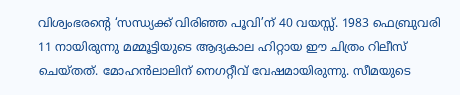വിശ്വംഭരന്റെ ‘സന്ധ്യക്ക് വിരിഞ്ഞ പൂവി’ന് 40 വയസ്സ്. 1983 ഫെബ്രുവരി 11 നായിരുന്നു മമ്മൂട്ടിയുടെ ആദ്യകാല ഹിറ്റായ ഈ ചിത്രം റിലീസ് ചെയ്‌തത്‌. മോഹൻലാലിന് നെഗറ്റീവ് വേഷമായിരുന്നു. സീമയുടെ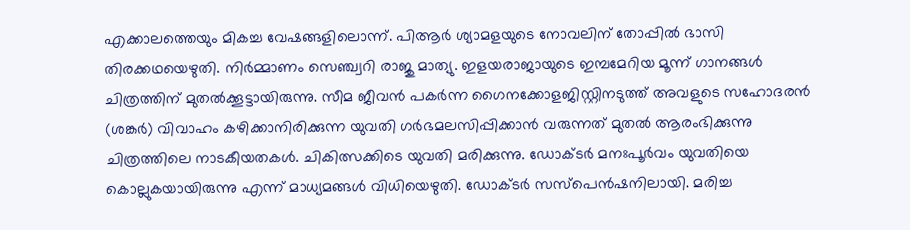എക്കാലത്തെയും മികച്ച വേഷങ്ങളിലൊന്ന്. പിആർ ശ്യാമളയുടെ നോവലിന് തോപ്പിൽ ഭാസി തിരക്കഥയെഴുതി. നിർമ്മാണം സെഞ്ച്വറി രാജു മാത്യു. ഇളയരാജായുടെ ഇമ്പമേറിയ മൂന്ന് ഗാനങ്ങൾ ചിത്രത്തിന് മുതൽക്കൂട്ടായിരുന്നു. സീമ ജീവൻ പകർന്ന ഗൈനക്കോളജിസ്റ്റിനടുത്ത് അവളുടെ സഹോദരൻ (ശങ്കർ) വിവാഹം കഴിക്കാനിരിക്കുന്ന യുവതി ഗർഭമലസിപ്പിക്കാൻ വരുന്നത് മുതൽ ആരംഭിക്കുന്നു ചിത്രത്തിലെ നാടകീയതകൾ. ചികിത്സക്കിടെ യുവതി മരിക്കുന്നു. ഡോക്ടർ മനഃപൂർവം യുവതിയെ കൊല്ലുകയായിരുന്നു എന്ന് മാധ്യമങ്ങൾ വിധിയെഴുതി. ഡോക്ടർ സസ്പെൻഷനിലായി. മരിച്ച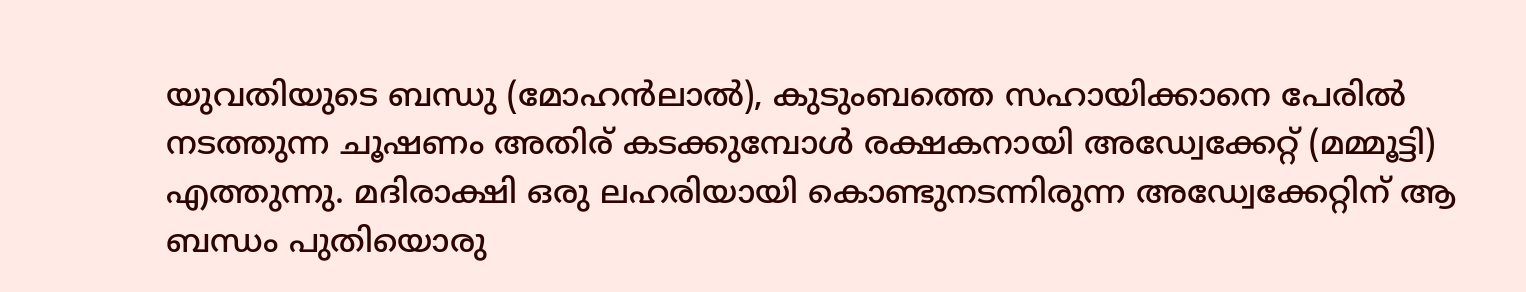യുവതിയുടെ ബന്ധു (മോഹൻലാൽ), കുടുംബത്തെ സഹായിക്കാനെ പേരിൽ നടത്തുന്ന ചൂഷണം അതിര് കടക്കുമ്പോൾ രക്ഷകനായി അഡ്വേക്കേറ്റ് (മമ്മൂട്ടി) എത്തുന്നു. മദിരാക്ഷി ഒരു ലഹരിയായി കൊണ്ടുനടന്നിരുന്ന അഡ്വേക്കേറ്റിന് ആ ബന്ധം പുതിയൊരു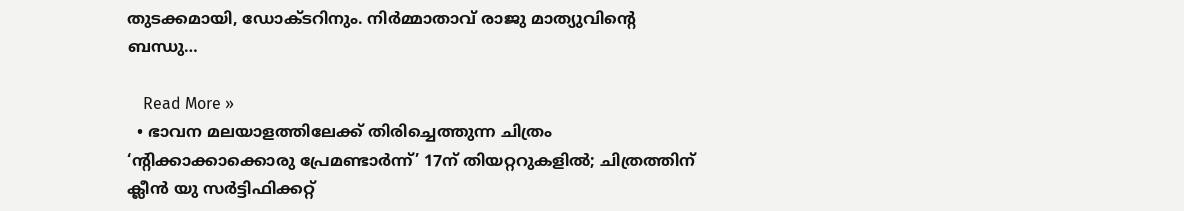തുടക്കമായി, ഡോക്ടറിനും. നിർമ്മാതാവ് രാജു മാത്യുവിന്റെ ബന്ധു…

    Read More »
  • ഭാവന മലയാളത്തിലേക്ക് തിരിച്ചെത്തുന്ന ചിത്രം ‘ന്റിക്കാക്കാക്കൊരു പ്രേമണ്ടാർന്ന്’ 17ന് തിയറ്ററുകളിൽ; ചിത്രത്തിന് ക്ലീൻ യു സർട്ടിഫിക്കറ്റ്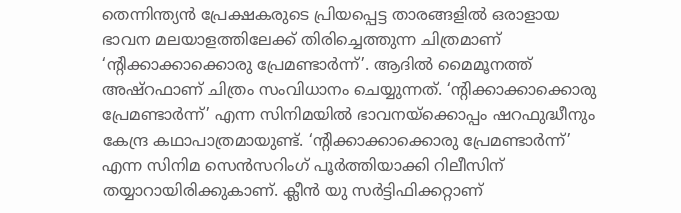തെന്നിന്ത്യൻ പ്രേക്ഷകരുടെ പ്രിയപ്പെട്ട താരങ്ങളിൽ ഒരാളായ ഭാവന മലയാളത്തിലേക്ക് തിരിച്ചെത്തുന്ന ചിത്രമാണ് ‘ന്റിക്കാക്കാക്കൊരു പ്രേമണ്ടാർന്ന്’. ആദിൽ മൈമൂനത്ത് അഷ്റഫാണ് ചിത്രം സംവിധാനം ചെയ്യുന്നത്. ‘ന്റിക്കാക്കാക്കൊരു പ്രേമണ്ടാർന്ന്’ എന്ന സിനിമയിൽ ഭാവനയ്‍ക്കൊപ്പം ഷറഫുദ്ധീനും കേന്ദ്ര കഥാപാത്രമായുണ്ട്. ‘ന്റിക്കാക്കാക്കൊരു പ്രേമണ്ടാർന്ന്’ എന്ന സിനിമ സെൻസറിംഗ് പൂർത്തിയാക്കി റിലീസിന് തയ്യാറായിരിക്കുകാണ്. ക്ലീൻ യു സർട്ടിഫിക്കറ്റാണ്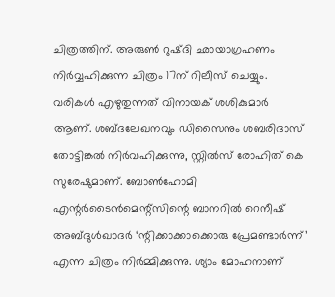ചിത്രത്തിന്. അരുൺ റുഷ്‍ദി ഛായാഗ്രഹണം നിർവ്വഹിക്കുന്ന ചിത്രം 17ന് റിലീസ് ചെയ്യും. വരികൾ എഴുതുന്നത് വിനായക് ശശികുമാർ ആണ്. ശബ്‍ദലേഖനവും ഡിസൈനും ശബരിദാസ് തോട്ടിങ്കൽ നിർവഹിക്കുന്നു, സ്റ്റിൽസ് രോഹിത് കെ സുരേഷുമാണ്. ബോൺഹോമി എന്റർടൈൻമെന്റ്‌സിന്റെ ബാനറിൽ റെനീഷ് അബ്‍ദുൾഖാദർ ‘ന്റിക്കാക്കാക്കൊരു പ്രേമണ്ടാർന്ന്’ എന്ന ചിത്രം നിർമ്മിക്കുന്നു. ശ്യാം മോഹനാണ്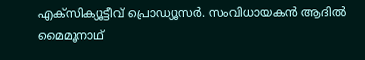എക്സിക്യൂട്ടീവ് പ്രൊഡ്യൂസർ. സംവിധായകൻ ആദിൽ മൈമൂനാഥ്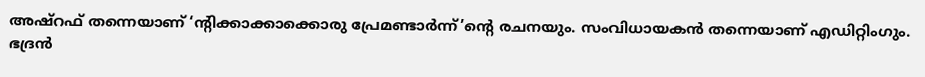അഷ്റഫ് തന്നെയാണ് ‘ന്റിക്കാക്കാക്കൊരു പ്രേമണ്ടാർന്ന്’ന്റെ രചനയും. സംവിധായകൻ തന്നെയാണ് എഡിറ്റിംഗും. ഭദ്രൻ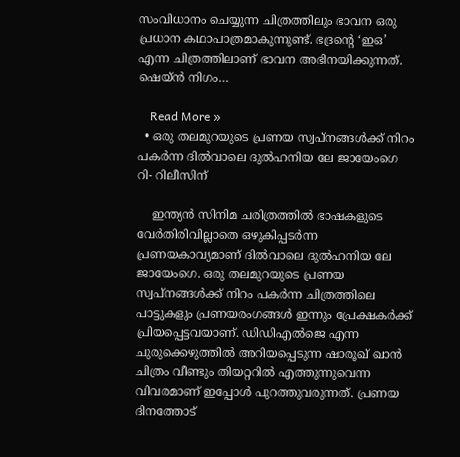സംവിധാനം ചെയ്യുന്ന ചിത്രത്തിലും ഭാവന ഒരു പ്രധാന കഥാപാത്രമാകുന്നുണ്ട്. ഭദ്രന്റെ ‘ഇഒ’ എന്ന ചിത്രത്തിലാണ് ഭാവന അഭിനയിക്കുന്നത്. ഷെയ്ൻ നിഗം…

    Read More »
  • ഒരു തലമുറയുടെ പ്രണയ സ്വപ്നങ്ങൾക്ക് നിറം പകർന്ന ദിൽവാലെ ദുൽഹനിയ ലേ ജായേംഗെ റി- റിലീസിന്

    ഇന്ത്യൻ സിനിമ ചരിത്രത്തിൽ ഭാഷകളുടെ വേർതിരിവില്ലാതെ ഒഴുകിപ്പടർന്ന പ്രണയകാവ്യമാണ് ദിൽവാലെ ദുൽഹനിയ ലേ ജായേംഗെ. ഒരു തലമുറയുടെ പ്രണയ സ്വപ്നങ്ങൾക്ക് നിറം പകർന്ന ചിത്രത്തിലെ പാട്ടുകളും പ്രണയരംഗങ്ങൾ ഇന്നും പ്രേക്ഷകർക്ക് പ്രിയപ്പെട്ടവയാണ്. ഡിഡിഎൽജെ എന്ന ചുരുക്കെഴുത്തിൽ അറിയപ്പെടുന്ന ഷാരൂഖ് ഖാൻ ചിത്രം വീണ്ടും തിയറ്ററിൽ എത്തുന്നുവെന്ന വിവരമാണ് ഇപ്പോൾ പുറത്തുവരുന്നത്. പ്രണയ ദിനത്തോട്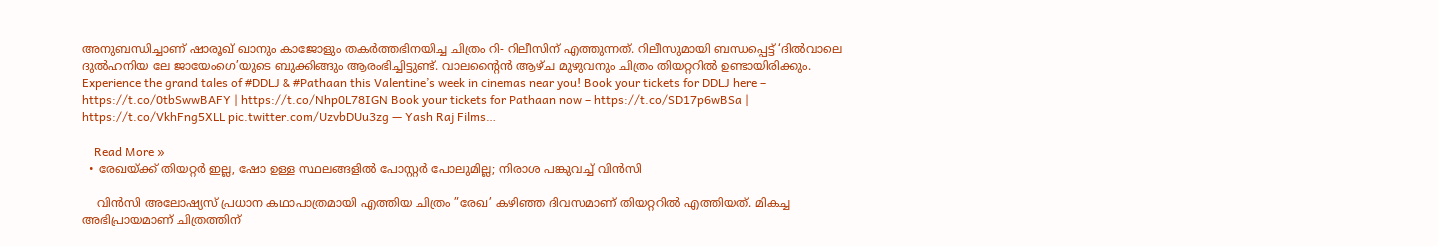അനുബന്ധിച്ചാണ് ഷാരൂഖ് ഖാനും കാജോളും തകർത്തഭിനയിച്ച ചിത്രം റി- റിലീസിന് എത്തുന്നത്. റിലീസുമായി ബന്ധപ്പെട്ട് ‘ദിൽവാലെ ദുൽഹനിയ ലേ ജായേംഗെ’യുടെ ബുക്കിങ്ങും ആരംഭിച്ചിട്ടുണ്ട്. വാലന്റൈൻ ആഴ്ച മുഴുവനും ചിത്രം തിയറ്ററിൽ ഉണ്ടായിരിക്കും. Experience the grand tales of #DDLJ & #Pathaan this Valentine’s week in cinemas near you! Book your tickets for DDLJ here – https://t.co/0tbSwwBAFY | https://t.co/Nhp0L78IGN Book your tickets for Pathaan now – https://t.co/SD17p6wBSa | https://t.co/VkhFng5XLL pic.twitter.com/UzvbDUu3zg — Yash Raj Films…

    Read More »
  • രേഖയ്ക്ക് തിയറ്റർ ഇല്ല, ഷോ ഉള്ള സ്ഥലങ്ങളിൽ പോസ്റ്റർ പോലുമില്ല; നിരാശ പങ്കുവച്ച് വിൻസി

    വിന്‍സി അലോഷ്യസ് പ്രധാന കഥാപാത്രമായി എത്തിയ ചിത്രം ”രേഖ’ കഴിഞ്ഞ ദിവസമാണ് തിയറ്ററില്‍ എത്തിയത്. മികച്ച അഭിപ്രായമാണ് ചിത്രത്തിന്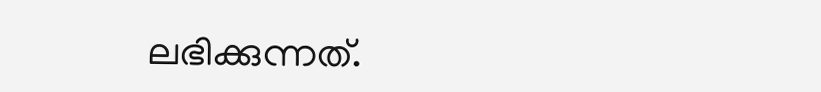ലഭിക്കുന്നത്.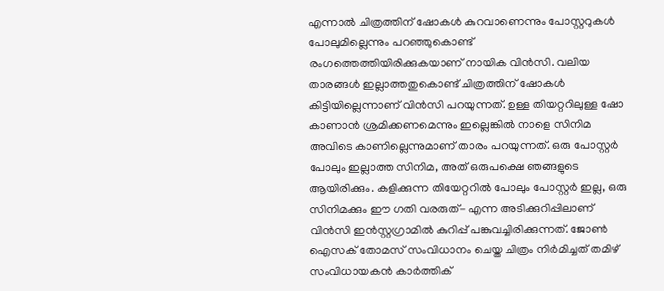എന്നാല്‍ ചിത്രത്തിന് ഷോകള്‍ കുറവാണെന്നും പോസ്റ്ററുകള്‍ പോലുമില്ലെന്നും പറഞ്ഞുകൊണ്ട് രംഗത്തെത്തിയിരിക്കുകയാണ് നായിക വിന്‍സി. വലിയ താരങ്ങള്‍ ഇല്ലാത്തതുകൊണ്ട് ചിത്രത്തിന് ഷോകള്‍ കിട്ടിയില്ലെന്നാണ് വിന്‍സി പറയുന്നത്. ഉള്ള തിയറ്ററിലുള്ള ഷോ കാണാന്‍ ശ്രമിക്കണമെന്നും ഇല്ലെങ്കില്‍ നാളെ സിനിമ അവിടെ കാണില്ലെന്നുമാണ് താരം പറയുന്നത്. ഒരു പോസ്റ്റര്‍ പോലും ഇല്ലാത്ത സിനിമ, അത് ഒരുപക്ഷെ ഞങ്ങളുടെ ആയിരിക്കും. കളിക്കുന്ന തിയേറ്ററില്‍ പോലും പോസ്റ്റര്‍ ഇല്ല, ഒരു സിനിമക്കും ഈ ഗതി വരരുത്- എന്ന അടിക്കുറിപ്പിലാണ് വിന്‍സി ഇന്‍സ്റ്റഗ്രാമില്‍ കുറിപ്പ് പങ്കുവച്ചിരിക്കുന്നത്. ജോണ്‍ ഐസക് തോമസ് സംവിധാനം ചെയ്ത ചിത്രം നിര്‍മിച്ചത് തമിഴ് സംവിധായകന്‍ കാര്‍ത്തിക്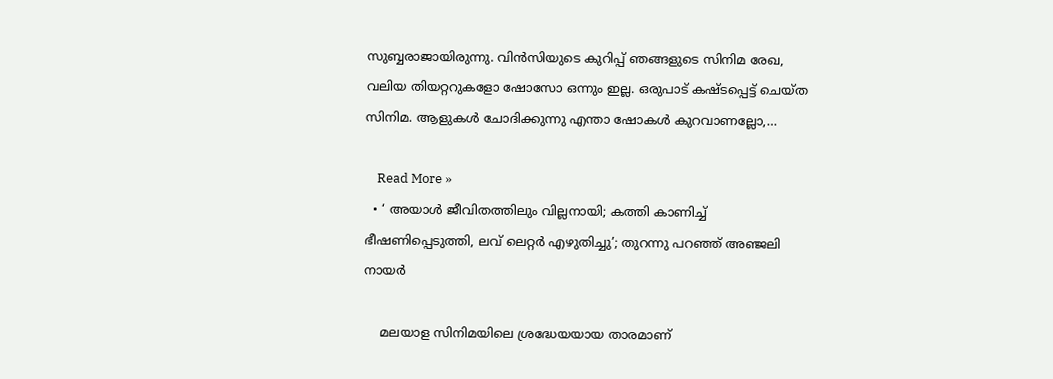സുബ്ബരാജായിരുന്നു. വിന്‍സിയുടെ കുറിപ്പ് ഞങ്ങളുടെ സിനിമ രേഖ, വലിയ തിയറ്ററുകളോ ഷോസോ ഒന്നും ഇല്ല. ഒരുപാട് കഷ്ടപ്പെട്ട് ചെയ്ത സിനിമ. ആളുകള്‍ ചോദിക്കുന്നു എന്താ ഷോകള്‍ കുറവാണല്ലോ,…

    Read More »
  • ‘ അയാൾ ജീവിതത്തിലും വില്ലനായി; കത്തി കാണിച്ച് ഭീഷണിപ്പെടുത്തി, ലവ് ലെറ്റര്‍ എഴുതിച്ചു’; തുറന്നു പറഞ്ഞ് അഞ്ജലി നായര്‍

    മലയാള സിനിമയിലെ ശ്രദ്ധേയയായ താരമാണ്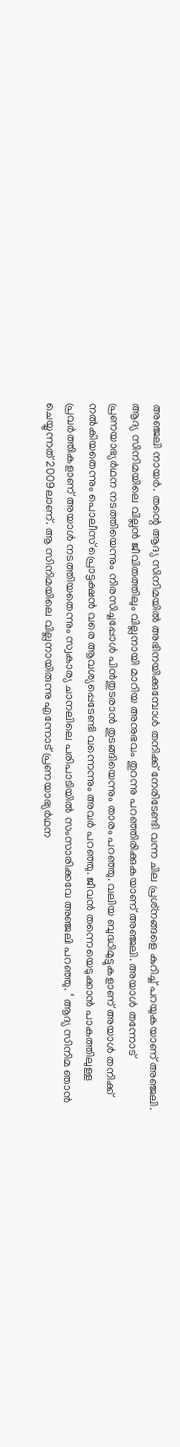അഞ്ജലി നായര്‍. തന്റെ ആദ്യ സിനിമയില്‍ അഭിനയിക്കുമ്പോള്‍ തനിക്ക് നേരിടേണ്ടി വന്ന ചില പ്രശ്‌നങ്ങളെ കുറിച്ച് പറയുകയാണ് അഞ്ജലി. ആദ്യ സിനിമയിലെ വില്ലൻ ജീവിതത്തിലും വില്ലനായി മാറിയ അനുഭവം തുറന്നു പറഞ്ഞിരിക്കുകയാണ് അഞ്ജലി. അയാൾ തന്നോട് പ്രണയാഭ്യര്‍ഥന നടത്തിയെന്നും നിരസിച്ചപ്പോള്‍ പിന്‍തുടരാന്‍ തുടങ്ങിയെന്നും താരം പറഞ്ഞു. വലിയ ബുദ്ധിമുട്ടുകളാണ് അയാള്‍ തനിക്ക് നല്‍കിയതെന്നും പൊലീസ് പ്രൊട്ടക്ഷന്‍ വരെ ആവശ്യപ്പെടേണ്ടി വന്നെന്നും അവര്‍ പറഞ്ഞു. ജീവന്‍ തന്നെയെടുക്കാന്‍ പാകത്തിലുള്ള പ്രവര്‍ത്തികളാണ് അയാള്‍ നടത്തിയതെന്നും സ്വകാര്യ ചാനലിലെ പരിപാടിയില്‍ സംസാരിക്കവേ അഞ്ജലി പറഞ്ഞു. ‘ ആദ്യ സിനിമ ഞാന്‍ ചെയ്യുന്നത് 2009ലാണ്. ആ സിനിമയിലെ വില്ലനായിരുന്നു എന്നോട് പ്രണയാഭ്യര്‍ഥന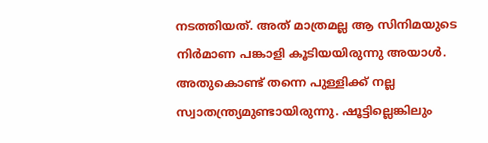നടത്തിയത്. അത് മാത്രമല്ല ആ സിനിമയുടെ നിര്‍മാണ പങ്കാളി കൂടിയയിരുന്നു അയാള്‍. അതുകൊണ്ട് തന്നെ പുള്ളിക്ക് നല്ല സ്വാതന്ത്ര്യമുണ്ടായിരുന്നു. ഷൂട്ടില്ലെങ്കിലും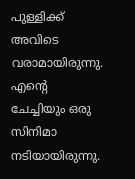പുള്ളിക്ക് അവിടെ വരാമായിരുന്നു. എന്റെ ചേച്ചിയും ഒരു സിനിമാ നടിയായിരുന്നു.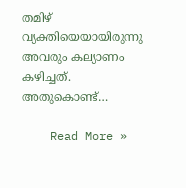തമിഴ് വ്യക്തിയെയായിരുന്നു അവരും കല്യാണം കഴിച്ചത്. അതുകൊണ്ട്…

    Read More »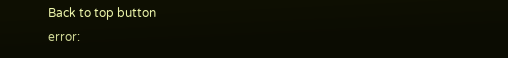Back to top button
error: